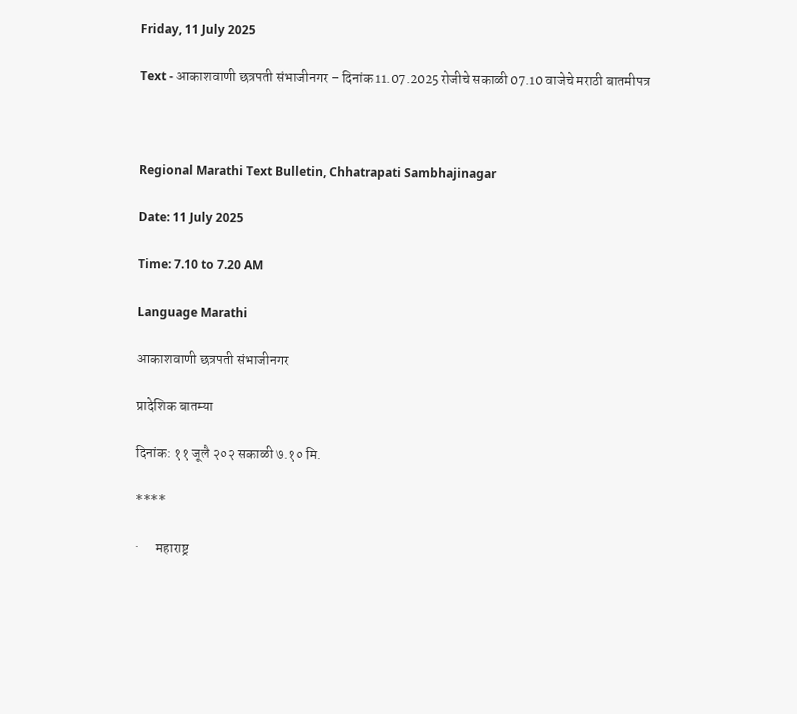Friday, 11 July 2025

Text - आकाशवाणी छत्रपती संभाजीनगर – दिनांक 11.07.2025 रोजीचे सकाळी 07.10 वाजेचे मराठी बातमीपत्र



Regional Marathi Text Bulletin, Chhatrapati Sambhajinagar

Date: 11 July 2025

Time: 7.10 to 7.20 AM

Language Marathi

आकाशवाणी छत्रपती संभाजीनगर

प्रादेशिक बातम्या

दिनांक: ११ जूलै २०२ सकाळी ७.१० मि.

****

·      महाराष्ट्र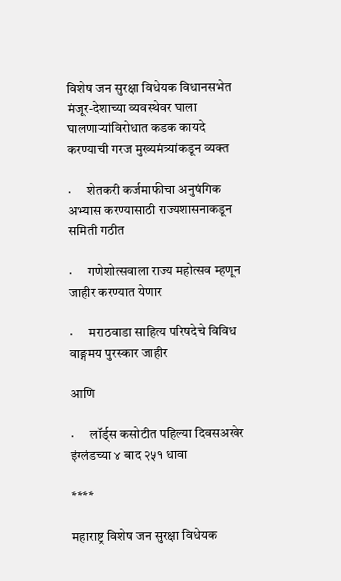विशेष जन सुरक्षा विधेयक विधानसभेत मंजूर-देशाच्या व्यवस्थेवर घाला घालणाऱ्यांविरोधात कडक कायदे करण्याची गरज मुख्यमंत्र्यांकडून व्यक्त

·      शेतकरी कर्जमाफीचा अनुषंगिक अभ्यास करण्यासाठी राज्यशासनाकडून समिती गठीत

·      गणेशोत्सवाला राज्य महोत्सव म्हणून जाहीर करण्यात येणार

·      मराठवाडा साहित्य परिषदेचे विविध वाङ्गमय पुरस्कार जाहीर

आणि

·      लॉर्ड्स कसोटीत पहिल्या दिवसअखेर इंग्लंडच्या ४ बाद २५१ धावा

****

महाराष्ट्र विशेष जन सुरक्षा विधेयक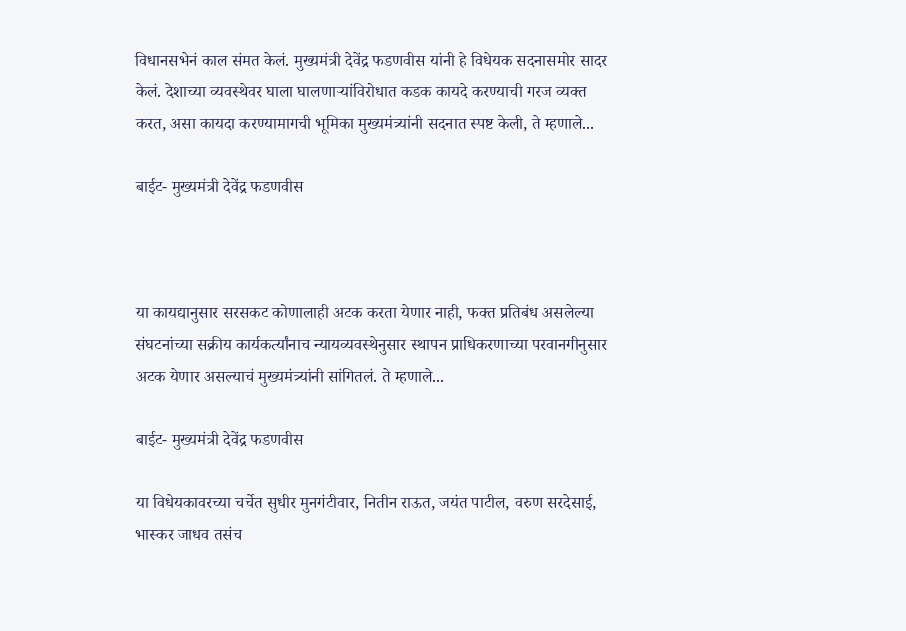विधानसभेनं काल संमत केलं. मुख्यमंत्री देवेंद्र फडणवीस यांनी हे विधेयक सदनासमोर सादर केलं. देशाच्या व्यवस्थेवर घाला घालणाऱ्यांविरोधात कडक कायदे करण्याची गरज व्यक्त करत, असा कायदा करण्यामागची भूमिका मुख्यमंत्र्यांनी सदनात स्पष्ट केली, ते म्हणाले...

बाईट- मुख्यमंत्री देवेंद्र फडणवीस



या कायद्यानुसार सरसकट कोणालाही अटक करता येणार नाही, फक्त प्रतिबंध असलेल्या संघटनांच्या सक्रीय कार्यकर्त्यांनाच न्यायव्यवस्थेनुसार स्थापन प्राधिकरणाच्या परवानगीनुसार अटक येणार असल्याचं मुख्यमंत्र्यांनी सांगितलं. ते म्हणाले...

बाईट- मुख्यमंत्री देवेंद्र फडणवीस

या विधेयकावरच्या चर्चेत सुधीर मुनगंटीवार, नितीन राऊत, जयंत पाटील, वरुण सरदेसाई, भास्कर जाधव तसंच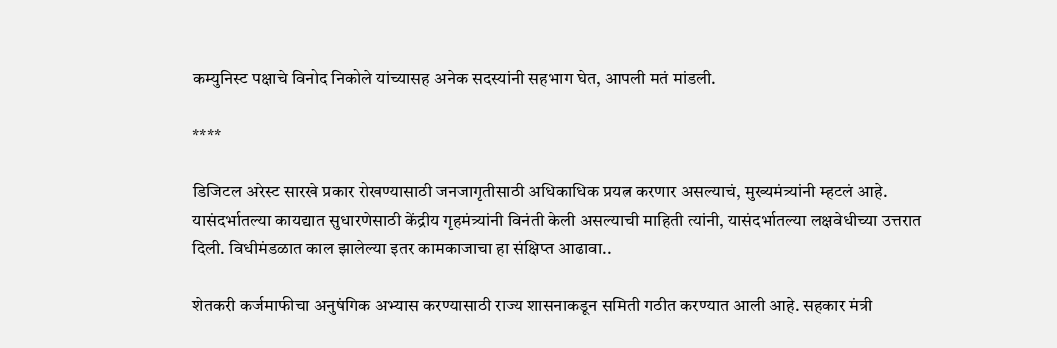कम्युनिस्ट पक्षाचे विनोद निकोले यांच्यासह अनेक सदस्यांनी सहभाग घेत, आपली मतं मांडली.

****

डिजिटल अरेस्ट सारखे प्रकार रोखण्यासाठी जनजागृतीसाठी अधिकाधिक प्रयत्न करणार असल्याचं, मुख्यमंत्र्यांनी म्हटलं आहे. यासंदर्भातल्या कायद्यात सुधारणेसाठी केंद्रीय गृहमंत्र्यांनी विनंती केली असल्याची माहिती त्यांनी, यासंदर्भातल्या लक्षवेधीच्या उत्तरात दिली. विधीमंडळात काल झालेल्या इतर कामकाजाचा हा संक्षिप्त आढावा..

शेतकरी कर्जमाफीचा अनुषंगिक अभ्यास करण्यासाठी राज्य शासनाकडून समिती गठीत करण्यात आली आहे. सहकार मंत्री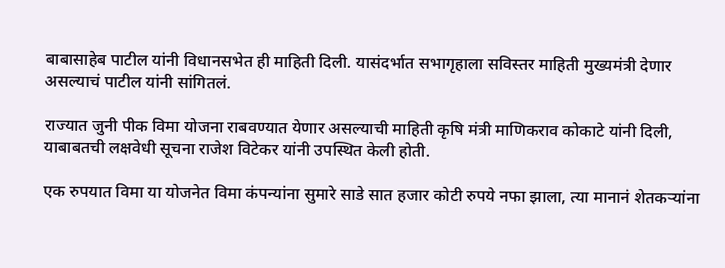बाबासाहेब पाटील यांनी विधानसभेत ही माहिती दिली. यासंदर्भात सभागृहाला सविस्तर माहिती मुख्यमंत्री देणार असल्याचं पाटील यांनी सांगितलं.

राज्यात जुनी पीक विमा योजना राबवण्यात येणार असल्याची माहिती कृषि मंत्री माणिकराव कोकाटे यांनी दिली, याबाबतची लक्षवेधी सूचना राजेश विटेकर यांनी उपस्थित केली होती.

एक रुपयात विमा या योजनेत विमा कंपन्यांना सुमारे साडे सात हजार कोटी रुपये नफा झाला, त्या मानानं शेतकऱ्यांना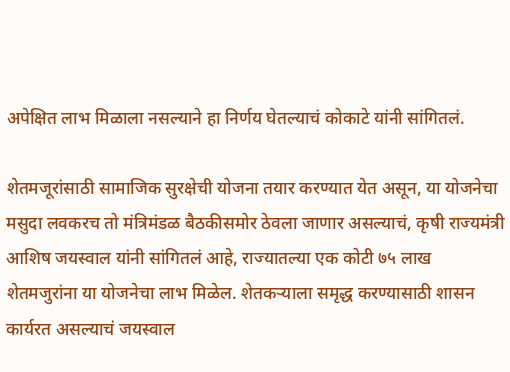अपेक्षित लाभ मिळाला नसल्याने हा निर्णय घेतल्याचं कोकाटे यांनी सांगितलं.

शेतमजूरांसाठी सामाजिक सुरक्षेची योजना तयार करण्यात येत असून, या योजनेचा मसुदा लवकरच तो मंत्रिमंडळ बैठकीसमोर ठेवला जाणार असल्याचं, कृषी राज्यमंत्री आशिष जयस्वाल यांनी सांगितलं आहे, राज्यातल्या एक कोटी ७५ लाख शेतमजुरांना या योजनेचा लाभ मिळेल. शेतकऱ्याला समृद्ध करण्यासाठी शासन कार्यरत असल्याचं जयस्वाल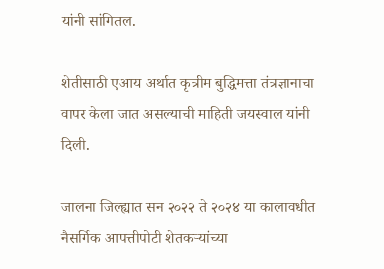यांनी सांगितल.

शेतीसाठी एआय अर्थात कृत्रीम बुद्धिमत्ता तंत्रज्ञानाचा वापर केला जात असल्याची माहिती जयस्वाल यांनी दिली.

जालना जिल्ह्यात सन २०२२ ते २०२४ या कालावधीत नैसर्गिक आपत्तीपोटी शेतकऱ्यांच्या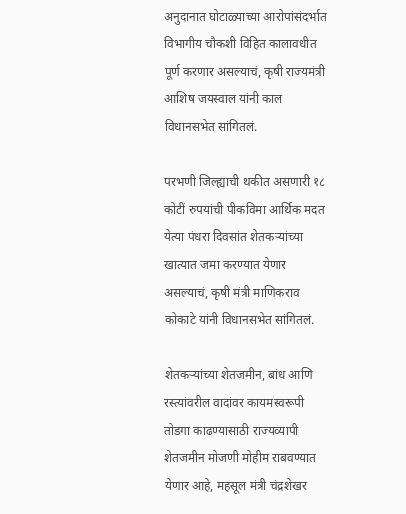अनुदानात घोटाळ्याच्या आरोपांसंदर्भात विभागीय चौकशी विहित कालावधीत पूर्ण करणार असल्याचं, कृषी राज्यमंत्री आशिष जयस्वाल यांनी काल विधानसभेत सांगितलं.

परभणी जिल्ह्याची थकीत असणारी १८ कोटीं रुपयांची पीकविमा आर्थिक मदत येत्या पंधरा दिवसांत शेतकऱ्यांच्या खात्यात जमा करण्यात येणार असल्याचं, कृषी मंत्री माणिकराव कोकाटे यांनी विधानसभेत सांगितलं.

शेतकऱ्यांच्या शेतजमीन, बांध आणि रस्त्यांवरील वादांवर कायमस्वरूपी तोडगा काढण्यासाठी राज्यव्यापी शेतजमीन मोजणी मोहीम राबवण्यात येणार आहे, महसूल मंत्री चंद्रशेखर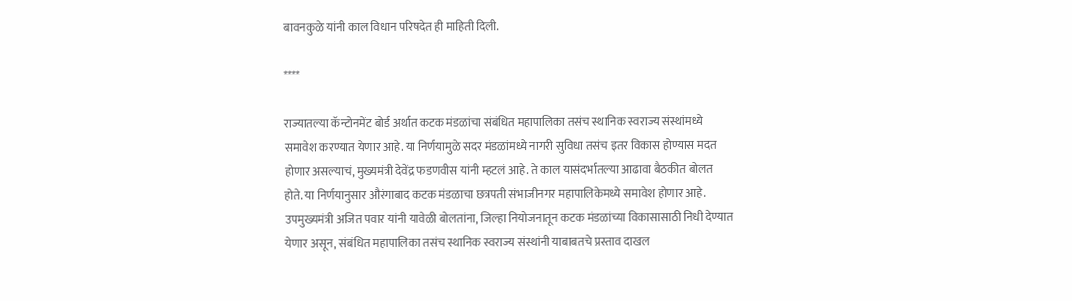बावनकुळे यांनी काल विधान परिषदेत ही माहिती दिली.

****

राज्यातल्या कॅन्टोनमेंट बोर्ड अर्थात कटक मंडळांचा संबंधित महापालिका तसंच स्थानिक स्वराज्य संस्थांमध्ये समावेश करण्यात येणार आहे. या निर्णयामुळे सदर मंडळांमध्ये नागरी सुविधा तसंच इतर विकास होण्यास मदत होणार असल्याचं, मुख्यमंत्री देवेंद्र फडणवीस यांनी म्हटलं आहे. ते काल यासंदर्भातल्या आढावा बैठकीत बोलत होते. या निर्णयानुसार औरंगाबाद कटक मंडळाचा छत्रपती संभाजीनगर महापालिकेमध्ये समावेश होणार आहे. उपमुख्यमंत्री अजित पवार यांनी यावेळी बोलतांना, जिल्हा नियोजनातून कटक मंडळांच्या विकासासाठी निधी देण्यात येणार असून, संबंधित महापालिका तसंच स्थानिक स्वराज्य संस्थांनी याबाबतचे प्रस्ताव दाखल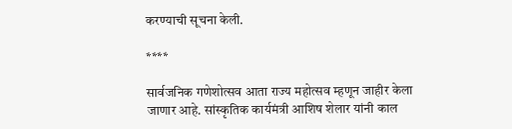करण्याची सूचना केली.

****

सार्वजनिक गणेशोत्सव आता राज्य महोत्सव म्हणून जाहीर केला जाणार आहे. सांस्कृतिक कार्यमंत्री आशिष शेलार यांनी काल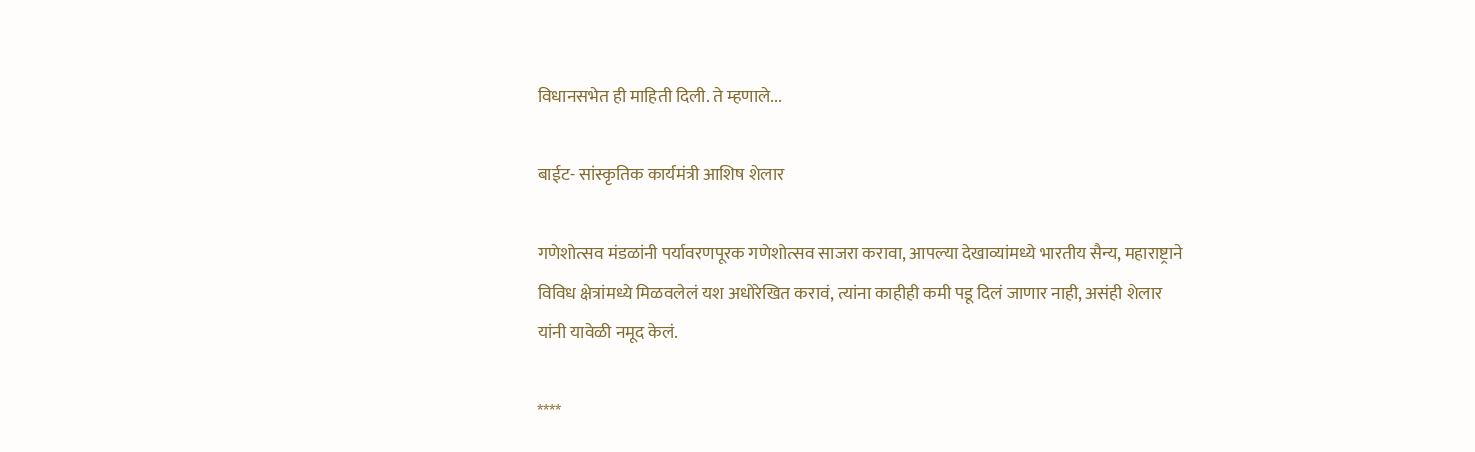विधानसभेत ही माहिती दिली. ते म्हणाले...

बाईट- सांस्कृतिक कार्यमंत्री आशिष शेलार

गणेशोत्सव मंडळांनी पर्यावरणपूरक गणेशोत्सव साजरा करावा, आपल्या देखाव्यांमध्ये भारतीय सैन्य, महाराष्ट्राने विविध क्षेत्रांमध्ये मिळवलेलं यश अधोरेखित करावं, त्यांना काहीही कमी पडू दिलं जाणार नाही, असंही शेलार यांनी यावेळी नमूद केलं.

****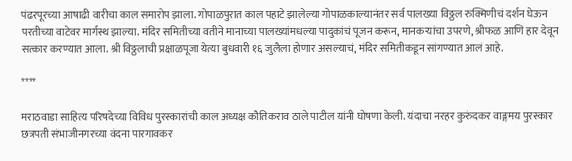पंढरपूरच्या आषाढी वारीचा काल समारोप झाला. गोपाळपुरात काल पहाटे झालेल्या गोपाळकाल्यानंतर सर्व पालख्या विठ्ठल रुक्मिणीचं दर्शन घेऊन परतीच्या वाटेवर मार्गस्थ झाल्या. मंदिर समितीच्या वतीने मानाच्या पालख्यांमधल्या पादुकांचं पूजन करून, मानकऱ्यांचा उपरणे, श्रीफळ आणि हार देवून सत्कार करण्यात आला. श्री विठ्ठलाची प्रक्षाळपूजा येत्या बुधवारी १६ जुलैला होणार असल्याचं, मंदिर समितीकडून सांगण्यात आलं आहे.

****

मराठवाडा साहित्य परिषदेच्या विविध पुरस्कारांची काल अध्यक्ष कौतिकराव ठाले पाटील यांनी घोषणा केली. यंदाचा नरहर कुरुंदकर वाङ्गमय पुरस्कार छत्रपती संभाजीनगरच्या वंदना पारगावकर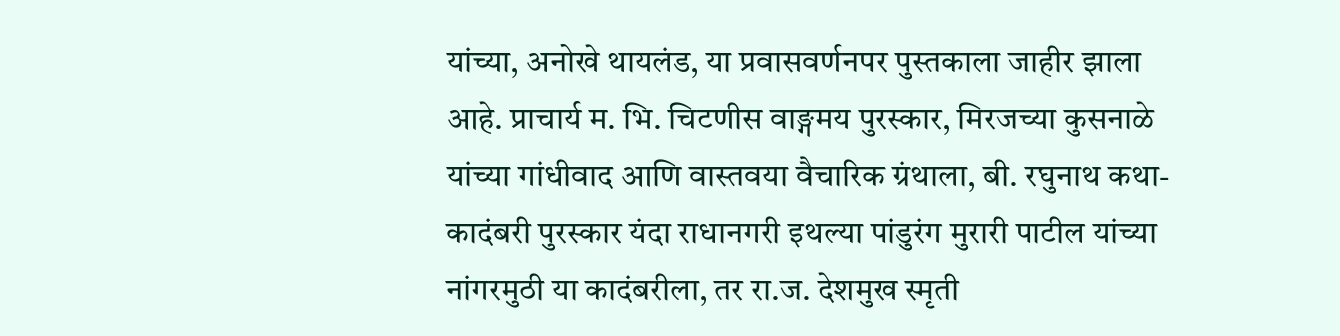यांच्या, अनोखे थायलंड, या प्रवासवर्णनपर पुस्तकाला जाहीर झाला आहे. प्राचार्य म. भि. चिटणीस वाङ्गमय पुरस्कार, मिरजच्या कुसनाळे यांच्या गांधीवाद आणि वास्तवया वैचारिक ग्रंथाला, बी. रघुनाथ कथा-कादंबरी पुरस्कार यंदा राधानगरी इथल्या पांडुरंग मुरारी पाटील यांच्या नांगरमुठी या कादंबरीला, तर रा.ज. देशमुख स्मृती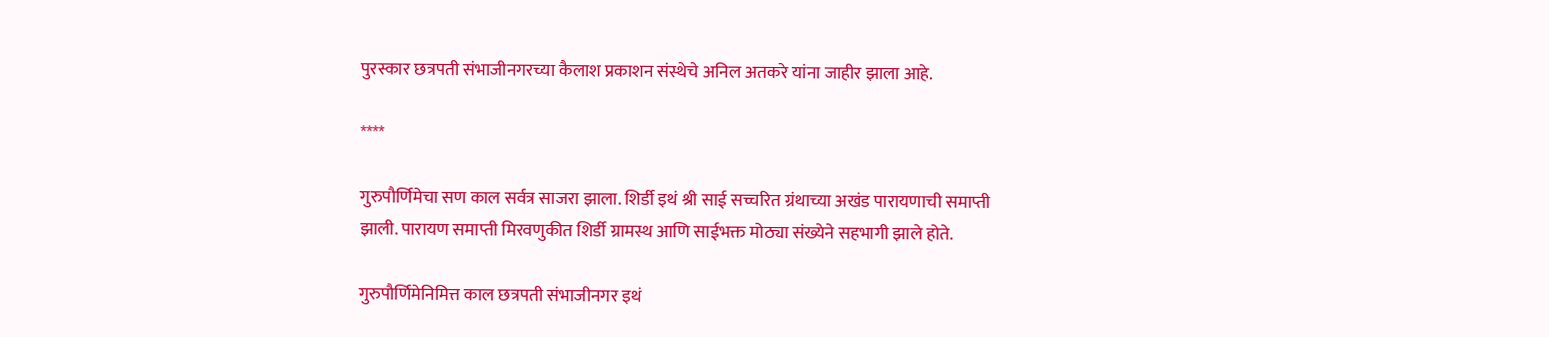पुरस्कार छत्रपती संभाजीनगरच्या कैलाश प्रकाशन संस्थेचे अनिल अतकरे यांना जाहीर झाला आहे.

****

गुरुपौर्णिमेचा सण काल सर्वत्र साजरा झाला. शिर्डी इथं श्री साई सच्चरित ग्रंथाच्या अखंड पारायणाची समाप्ती झाली. पारायण समाप्ती मिरवणुकीत शिर्डी ग्रामस्थ आणि साईभक्त मोठ्या संख्येने सहभागी झाले होते.

गुरुपौर्णिमेनिमित्त काल छत्रपती संभाजीनगर इथं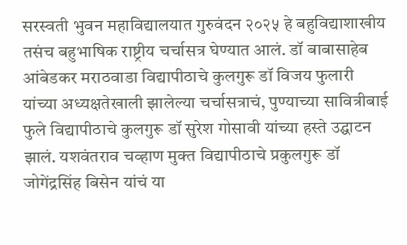सरस्वती भुवन महाविद्यालयात गुरुवंदन २०२५ हे बहुविद्याशाखीय तसंच बहुभाषिक राष्ट्रीय चर्चासत्र घेण्यात आलं. डॉ बाबासाहेब आंबेडकर मराठवाडा विद्यापीठाचे कुलगुरू डॉ विजय फुलारी यांच्या अध्यक्षतेखाली झालेल्या चर्चासत्राचं, पुण्याच्या सावित्रीबाई फुले विद्यापीठाचे कुलगुरू डॉ सुरेश गोसावी यांच्या हस्ते उद्घाटन झालं. यशवंतराव चव्हाण मुक्त विद्यापीठाचे प्रकुलगुरू डॉ जोगेंद्रसिंह बिसेन यांचं या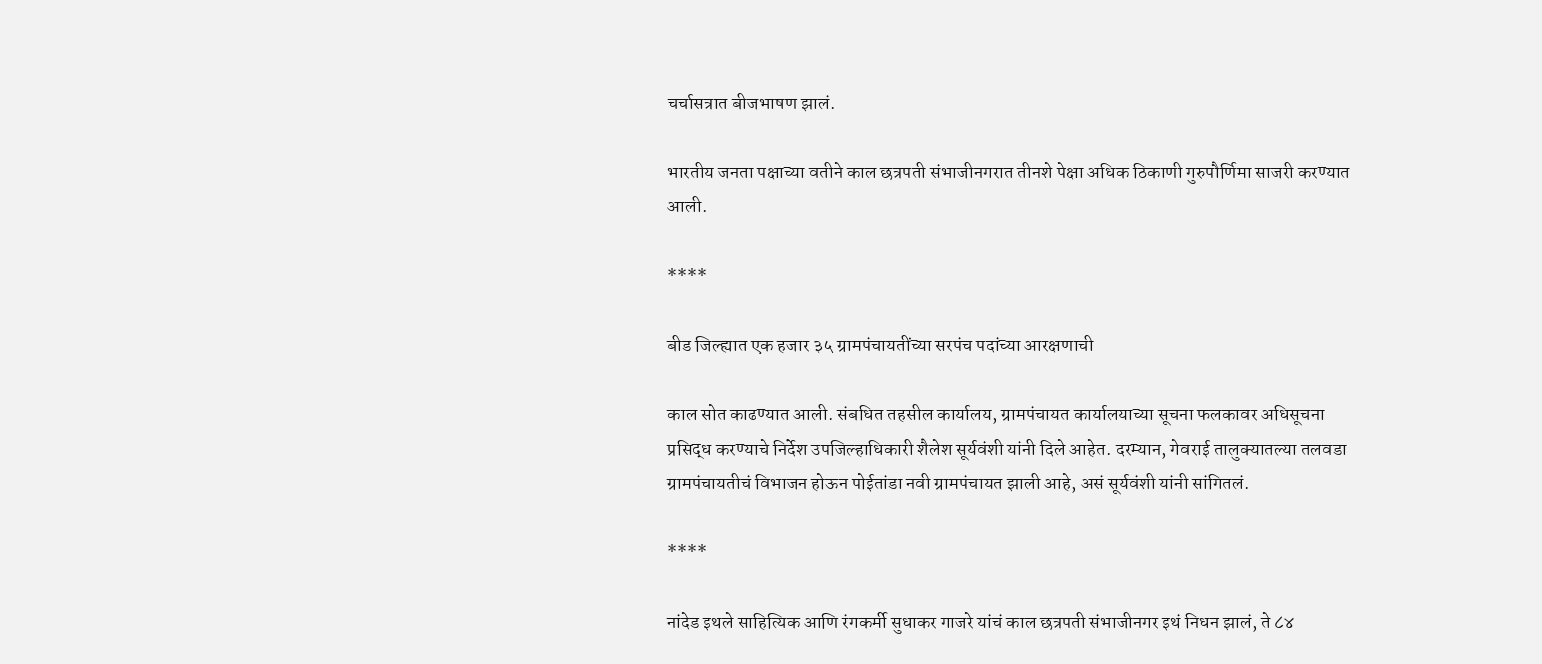चर्चासत्रात बीजभाषण झालं.

भारतीय जनता पक्षाच्या वतीने काल छत्रपती संभाजीनगरात तीनशे पेक्षा अधिक ठिकाणी गुरुपौर्णिमा साजरी करण्यात आली.

****

बीड जिल्ह्यात एक हजार ३५ ग्रामपंचायतींच्या सरपंच पदांच्या आरक्षणाची

काल सोत काढण्यात आली. संबधित तहसील कार्यालय, ग्रामपंचायत कार्यालयाच्या सूचना फलकावर अधिसूचना प्रसिद्ध करण्याचे निर्देश उपजिल्हाधिकारी शैलेश सूर्यवंशी यांनी दिले आहेत. दरम्यान, गेवराई तालुक्यातल्या तलवडा ग्रामपंचायतीचं विभाजन होऊन पोईतांडा नवी ग्रामपंचायत झाली आहे, असं सूर्यवंशी यांनी सांगितलं.

****

नांदेड इथले साहित्यिक आणि रंगकर्मी सुधाकर गाजरे यांचं काल छत्रपती संभाजीनगर इथं निधन झालं, ते ८४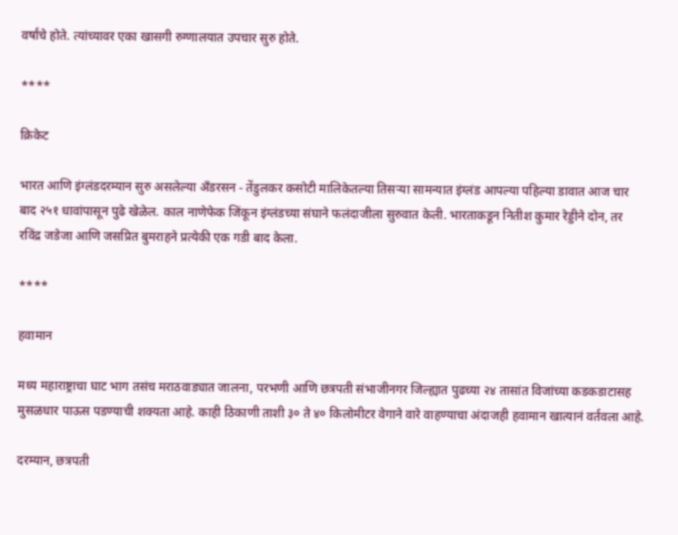वर्षांचे होते. त्यांच्यावर एका खासगी रुग्णालयात उपचार सुरु होते.

****

क्रिकेट

भारत आणि इंग्लंडदरम्यान सुरु असलेल्या अँडरसन - तेंडुलकर कसोटी मालिकेतल्या तिसऱ्या सामन्यात इंग्लंड आपल्या पहिल्या डावात आज चार बाद २५१ धावांपासून पुढे खेळेल. काल नाणेफेक जिंकून इंग्लंडच्या संघाने फलंदाजीला सुरुवात केली. भारताकडून नितीश कुमार रेड्डीने दोन, तर रविंद्र जडेजा आणि जसप्रित बुमराहने प्रत्येकी एक गडी बाद केला.

****

हवामान

मध्य महाराष्ट्राचा घाट भाग तसंच मराठवाड्यात जालना, परभणी आणि छत्रपती संभाजीनगर जिल्ह्यात पुढच्या २४ तासांत विजांच्या कडकडाटासह मुसळधार पाऊस पडण्याची शक्यता आहे. काही ठिकाणी ताशी ३० ते ४० किलोमीटर वेगाने वारे वाहण्याचा अंदाजही हवामान खात्यानं वर्तवला आहे.

दरम्यान, छत्रपती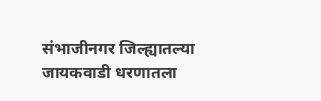संभाजीनगर जिल्ह्यातल्या जायकवाडी धरणातला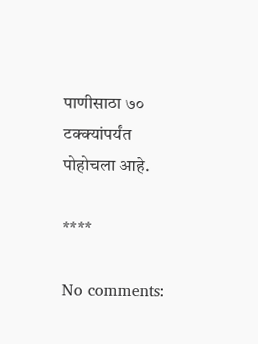पाणीसाठा ७० टक्क्यांपर्यंत पोहोचला आहे.

****

No comments: